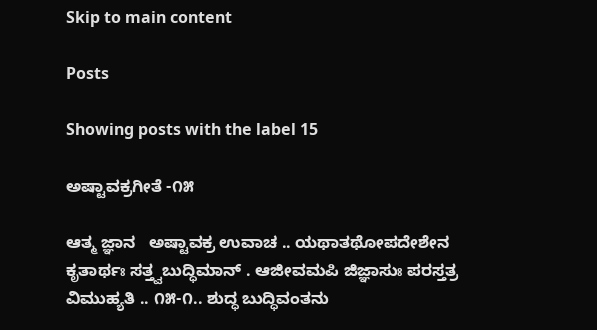Skip to main content

Posts

Showing posts with the label 15

ಅಷ್ಟಾವಕ್ರಗೀತೆ -೧೫

ಆತ್ಮ ಜ್ಞಾನ   ಅಷ್ಟಾವಕ್ರ ಉವಾಚ .. ಯಥಾತಥೋಪದೇಶೇನ ಕೃತಾರ್ಥಃ ಸತ್ತ್ವಬುದ್ಧಿಮಾನ್ . ಆಜೀವಮಪಿ ಜಿಜ್ಞಾಸುಃ ಪರಸ್ತತ್ರ ವಿಮುಹ್ಯತಿ .. ೧೫-೧.. ಶುದ್ಧ ಬುದ್ಧಿವಂತನು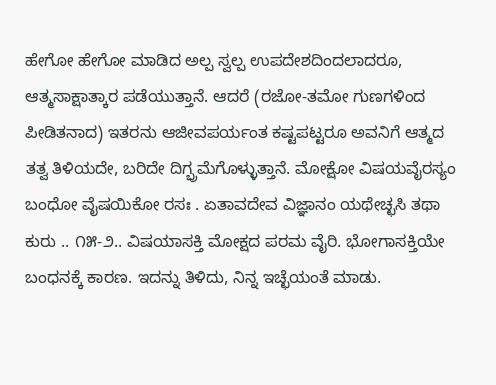ಹೇಗೋ ಹೇಗೋ ಮಾಡಿದ ಅಲ್ಪ ಸ್ವಲ್ಪ ಉಪದೇಶದಿಂದಲಾದರೂ, ಆತ್ಮಸಾಕ್ಷಾತ್ಕಾರ ಪಡೆಯುತ್ತಾನೆ. ಆದರೆ (ರಜೋ-ತಮೋ ಗುಣಗಳಿಂದ ಪೀಡಿತನಾದ) ಇತರನು ಆಜೀವಪರ್ಯಂತ ಕಷ್ಟಪಟ್ಟರೂ ಅವನಿಗೆ ಆತ್ಮದ ತತ್ವ ತಿಳಿಯದೇ, ಬರಿದೇ ದಿಗ್ಭ್ರಮೆಗೊಳ್ಳುತ್ತಾನೆ. ಮೋಕ್ಷೋ ವಿಷಯವೈರಸ್ಯಂ ಬಂಧೋ ವೈಷಯಿಕೋ ರಸಃ . ಏತಾವದೇವ ವಿಜ್ಞಾನಂ ಯಥೇಚ್ಛಸಿ ತಥಾ ಕುರು .. ೧೫-೨.. ವಿಷಯಾಸಕ್ತಿ ಮೋಕ್ಷದ ಪರಮ ವೈರಿ. ಭೋಗಾಸಕ್ತಿಯೇ ಬಂಧನಕ್ಕೆ ಕಾರಣ. ಇದನ್ನು ತಿಳಿದು, ನಿನ್ನ ಇಚ್ಛೆಯಂತೆ ಮಾಡು.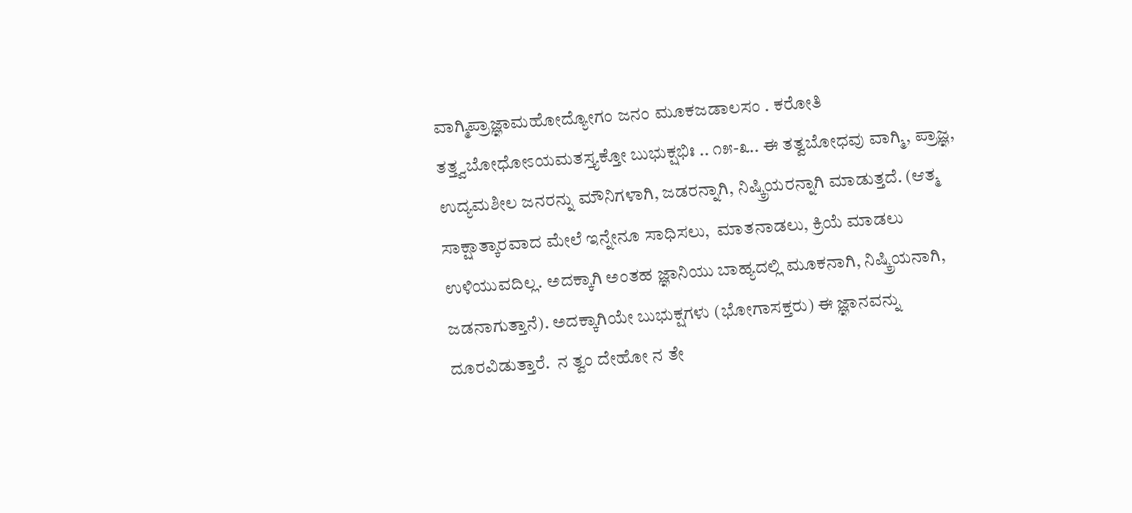ವಾಗ್ಮಿಪ್ರಾಜ್ಞಾಮಹೋದ್ಯೋಗಂ ಜನಂ ಮೂಕಜಡಾಲಸಂ . ಕರೋತಿ ತತ್ತ್ವಬೋಧೋಽಯಮತಸ್ತ್ಯಕ್ತೋ ಬುಭುಕ್ಷಭಿಃ .. ೧೫-೩.. ಈ ತತ್ವಬೋಧವು ವಾಗ್ಮಿ, ಪ್ರಾಜ್ಞ, ಉದ್ಯಮಶೀಲ ಜನರನ್ನು ಮೌನಿಗಳಾಗಿ, ಜಡರನ್ನಾಗಿ, ನಿಷ್ಕ್ರಿಯರನ್ನಾಗಿ ಮಾಡುತ್ತದೆ. (ಆತ್ಮ ಸಾಕ್ಷಾತ್ಕಾರವಾದ ಮೇಲೆ ಇನ್ನೇನೂ ಸಾಧಿಸಲು,  ಮಾತನಾಡಲು, ಕ್ರಿಯೆ ಮಾಡಲು ಉಳಿಯುವದಿಲ್ಲ. ಅದಕ್ಕಾಗಿ ಅಂತಹ ಜ್ಞಾನಿಯು ಬಾಹ್ಯದಲ್ಲಿ ಮೂಕನಾಗಿ, ನಿಷ್ಕ್ರಿಯನಾಗಿ, ಜಡನಾಗುತ್ತಾನೆ). ಅದಕ್ಕಾಗಿಯೇ ಬುಭುಕ್ಷಗಳು (ಭೋಗಾಸಕ್ತರು) ಈ ಜ್ಞಾನವನ್ನು ದೂರವಿಡುತ್ತಾರೆ.  ನ ತ್ವಂ ದೇಹೋ ನ ತೇ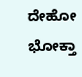ದೇಹೋ ಭೋಕ್ತಾ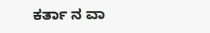ಕರ್ತಾ ನ ವಾ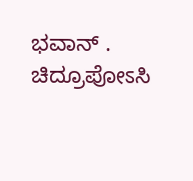ಭವಾನ್ . ಚಿದ್ರೂಪೋಽಸಿ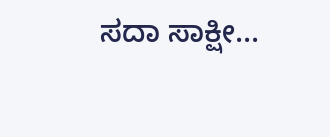ಸದಾ ಸಾಕ್ಷೀ...